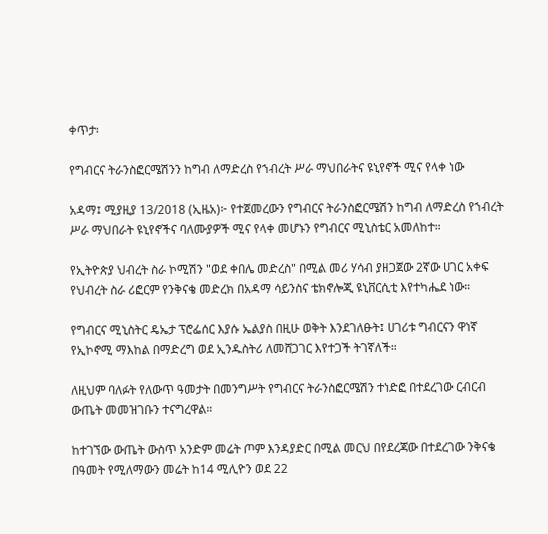ቀጥታ፡

የግብርና ትራንስፎርሜሽንን ከግብ ለማድረስ የኀብረት ሥራ ማህበራትና ዩኒየኖች ሚና የላቀ ነው

አዳማ፤ ሚያዚያ 13/2018 (ኢዜአ)፦ የተጀመረውን የግብርና ትራንስፎርሜሽን ከግብ ለማድረስ የኀብረት ሥራ ማህበራት ዩኒየኖችና ባለሙያዎች ሚና የላቀ መሆኑን የግብርና ሚኒስቴር አመለከተ።

የኢትዮጵያ ህብረት ስራ ኮሚሽን "ወደ ቀበሌ መድረስ" በሚል መሪ ሃሳብ ያዘጋጀው 2ኛው ሀገር አቀፍ የህብረት ስራ ሪፎርም የንቅናቄ መድረክ በአዳማ ሳይንስና ቴክኖሎጂ ዩኒቨርሲቲ እየተካሔደ ነው።

የግብርና ሚኒስትር ዴኤታ ፕሮፌሰር እያሱ ኤልያስ በዚሁ ወቅት እንደገለፁት፤ ሀገሪቱ ግብርናን ዋነኛ የኢኮኖሚ ማእከል በማድረግ ወደ ኢንዱስትሪ ለመሸጋገር እየተጋች ትገኛለች።

ለዚህም ባለፉት የለውጥ ዓመታት በመንግሥት የግብርና ትራንስፎርሜሽን ተነድፎ በተደረገው ርብርብ ውጤት መመዝገቡን ተናግረዋል።

ከተገኘው ውጤት ውስጥ አንድም መሬት ጦም እንዳያድር በሚል መርህ በየደረጃው በተደረገው ንቅናቄ በዓመት የሚለማውን መሬት ከ14 ሚሊዮን ወደ 22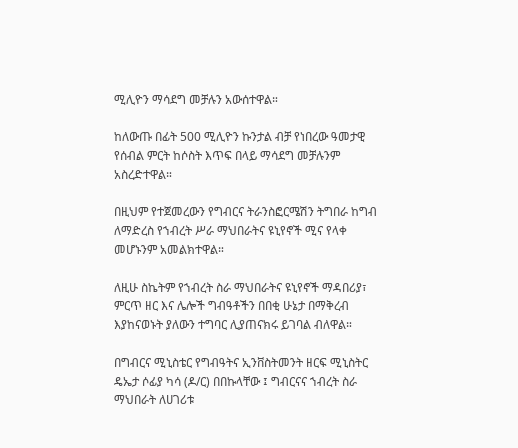ሚሊዮን ማሳደግ መቻሉን አውሰተዋል።

ከለውጡ በፊት 500 ሚሊዮን ኩንታል ብቻ የነበረው ዓመታዊ የሰብል ምርት ከሶስት እጥፍ በላይ ማሳደግ መቻሉንም አስረድተዋል።

በዚህም የተጀመረውን የግብርና ትራንስፎርሜሽን ትግበራ ከግብ ለማድረስ የኀብረት ሥራ ማህበራትና ዩኒየኖች ሚና የላቀ መሆኑንም አመልክተዋል።

ለዚሁ ስኬትም የኀብረት ስራ ማህበራትና ዩኒየኖች ማዳበሪያ፣ ምርጥ ዘር እና ሌሎች ግብዓቶችን በበቂ ሁኔታ በማቅረብ እያከናወኑት ያለውን ተግባር ሊያጠናክሩ ይገባል ብለዋል።

በግብርና ሚኒስቴር የግብዓትና ኢንቨስትመንት ዘርፍ ሚኒስትር ዴኤታ ሶፊያ ካሳ (ዶ/ር) በበኩላቸው ፤ ግብርናና ኀብረት ስራ ማህበራት ለሀገሪቱ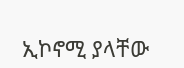ኢኮኖሚ ያላቸው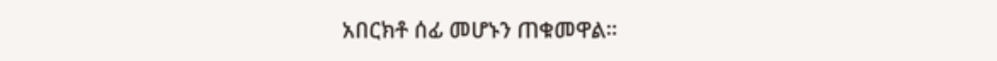አበርክቶ ሰፊ መሆኑን ጠቁመዋል።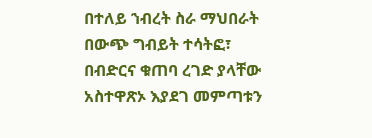በተለይ ኀብረት ስራ ማህበራት በውጭ ግብይት ተሳትፎ፣ በብድርና ቁጠባ ረገድ ያላቸው አስተዋጽኦ እያደገ መምጣቱን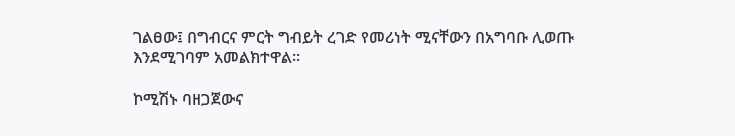ገልፀው፤ በግብርና ምርት ግብይት ረገድ የመሪነት ሚናቸውን በአግባቡ ሊወጡ እንደሚገባም አመልክተዋል።

ኮሚሽኑ ባዘጋጀውና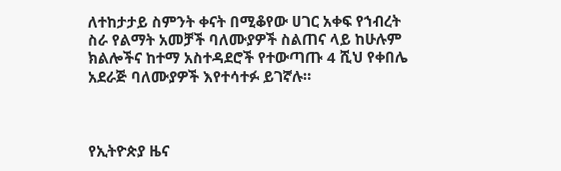ለተከታታይ ስምንት ቀናት በሚቆየው ሀገር አቀፍ የኀብረት ስራ የልማት አመቻች ባለሙያዎች ስልጠና ላይ ከሁሉም ክልሎችና ከተማ አስተዳደሮች የተውጣጡ 4 ሺህ የቀበሌ አደራጅ ባለሙያዎች እየተሳተፉ ይገኛሉ።



የኢትዮጵያ ዜና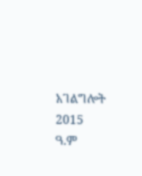አገልግሎት
2015
ዓ.ም